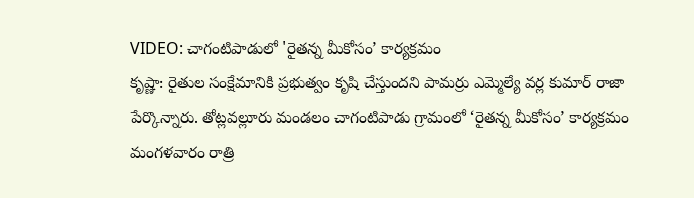VIDEO: చాగంటిపాడులో 'రైతన్న మీకోసం’ కార్యక్రమం
కృష్ణా: రైతుల సంక్షేమానికి ప్రభుత్వం కృషి చేస్తుందని పామర్రు ఎమ్మెల్యే వర్ల కుమార్ రాజా పేర్కొన్నారు. తోట్లవల్లూరు మండలం చాగంటిపాడు గ్రామంలో ‘రైతన్న మీకోసం’ కార్యక్రమం మంగళవారం రాత్రి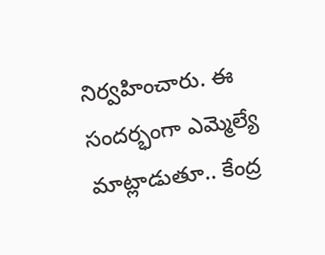నిర్వహించారు. ఈ సందర్భంగా ఎమ్మెల్యే మాట్లాడుతూ.. కేంద్ర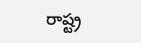రాష్ట్ర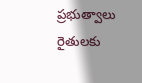ప్రభుత్వాలు రైతులకు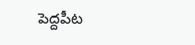పెద్దపీట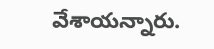వేశాయన్నారు.